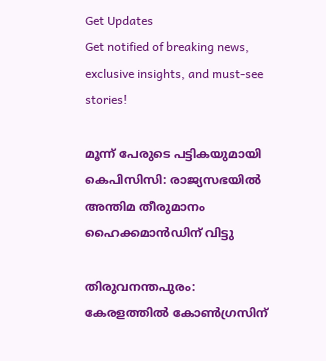Get Updates
Get notified of breaking news, exclusive insights, and must-see stories!

മൂന്ന് പേരുടെ പട്ടികയുമായി കെപിസിസി: രാജ്യസഭയില്‍ അന്തിമ തീരുമാനം ഹൈക്കമാന്‍ഡിന് വിട്ടു

തിരുവനന്തപുരം: കേരളത്തില്‍ കോണ്‍ഗ്രസിന്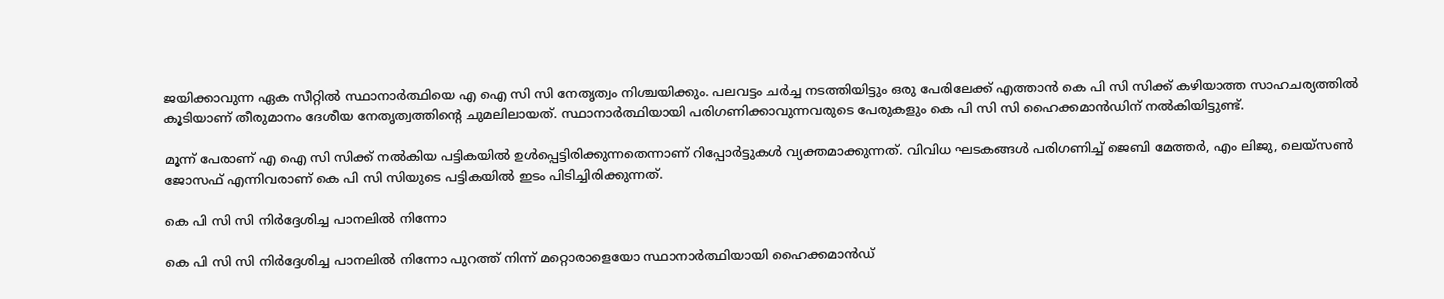ജയിക്കാവുന്ന ഏക സീറ്റില്‍ സ്ഥാനാർത്ഥിയെ എ ഐ സി സി നേതൃത്വം നിശ്ചയിക്കും. പലവട്ടം ചർച്ച നടത്തിയിട്ടും ഒരു പേരിലേക്ക് എത്താന്‍ കെ പി സി സിക്ക് കഴിയാത്ത സാഹചര്യത്തില്‍ കൂടിയാണ് തീരുമാനം ദേശീയ നേതൃത്വത്തിന്റെ ചുമലിലായത്. സ്ഥാനാർത്ഥിയായി പരിഗണിക്കാവുന്നവരുടെ പേരുകളും കെ പി സി സി ഹൈക്കമാന്‍ഡിന് നല്‍കിയിട്ടുണ്ട്.

മൂന്ന് പേരാണ് എ ഐ സി സിക്ക് നല്‍കിയ പട്ടികയില്‍ ഉള്‍പ്പെട്ടിരിക്കുന്നതെന്നാണ് റിപ്പോർട്ടുകള്‍ വ്യക്തമാക്കുന്നത്. വിവിധ ഘടകങ്ങള്‍ പരിഗണിച്ച് ജെബി മേത്തർ, എം ലിജു, ലെയ്സണ്‍ ജോസഫ് എന്നിവരാണ് കെ പി സി സിയുടെ പട്ടികയില്‍ ഇടം പിടിച്ചിരിക്കുന്നത്.

കെ പി സി സി നിർദ്ദേശിച്ച പാനലില്‍ നിന്നോ

കെ പി സി സി നിർദ്ദേശിച്ച പാനലില്‍ നിന്നോ പുറത്ത് നിന്ന് മറ്റൊരാളെയോ സ്ഥാനാർത്ഥിയായി ഹൈക്കമാന്‍ഡ്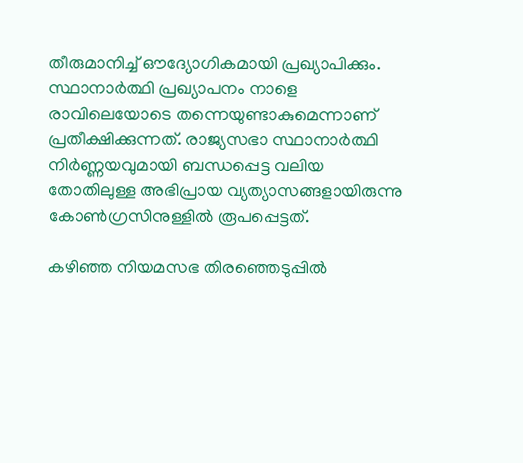തീരുമാനിച്ച് ഔദ്യോഗികമായി പ്രഖ്യാപിക്കും. സ്ഥാനാർത്ഥി പ്രഖ്യാപനം നാളെ രാവിലെയോടെ തന്നെയുണ്ടാകുമെന്നാണ് പ്രതീക്ഷിക്കുന്നത്. രാജ്യസഭാ സ്ഥാനാർത്ഥി നിർണ്ണയവുമായി ബന്ധപ്പെട്ട വലിയ തോതിലുള്ള അഭിപ്രായ വ്യത്യാസങ്ങളായിരുന്നു കോണ്‍ഗ്രസിനുള്ളില്‍ രൂപപ്പെട്ടത്.

കഴിഞ്ഞ നിയമസഭ തിരഞ്ഞെടുപ്പില്‍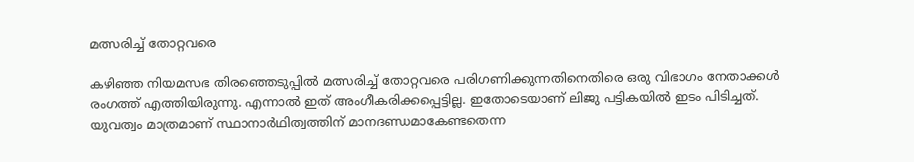മത്സരിച്ച് തോറ്റവരെ

കഴിഞ്ഞ നിയമസഭ തിരഞ്ഞെടുപ്പില്‍ മത്സരിച്ച് തോറ്റവരെ പരിഗണിക്കുന്നതിനെതിരെ ഒരു വിഭാഗം നേതാക്കള്‍ രംഗത്ത് എത്തിയിരുന്നു. എന്നാല്‍ ഇത് അംഗീകരിക്കപ്പെട്ടില്ല. ഇതോടെയാണ് ലിജു പട്ടികയില്‍ ഇടം പിടിച്ചത്. യുവത്വം മാത്രമാണ് സ്ഥാനാർഥിത്വത്തിന് മാനദണ്ഡമാകേണ്ടതെന്ന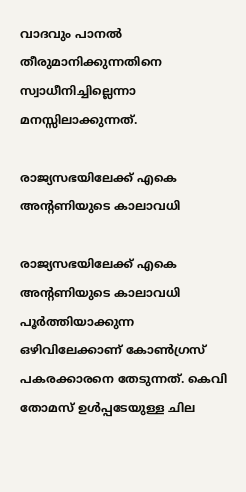വാദവും പാനൽ തീരുമാനിക്കുന്നതിനെ സ്വാധീനിച്ചില്ലെന്നാ മനസ്സിലാക്കുന്നത്.

രാജ്യസഭയിലേക്ക് എകെ അന്റണിയുടെ കാലാവധി

രാജ്യസഭയിലേക്ക് എകെ അന്റണിയുടെ കാലാവധി പൂർത്തിയാക്കുന്ന ഒഴിവിലേക്കാണ് കോണ്‍ഗ്രസ് പകരക്കാരനെ തേടുന്നത്. കെവി തോമസ് ഉള്‍പ്പടേയുള്ള ചില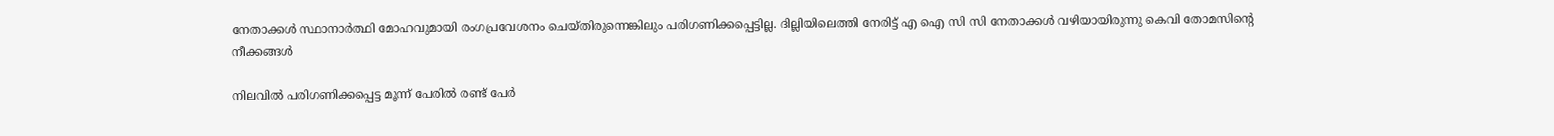നേതാക്കള്‍ സ്ഥാനാർത്ഥി മോഹവുമായി രംഗപ്രവേശനം ചെയ്തിരുന്നെങ്കിലും പരിഗണിക്കപ്പെട്ടില്ല. ദില്ലിയിലെത്തി നേരിട്ട് എ ഐ സി സി നേതാക്കള്‍ വഴിയായിരുന്നു കെവി തോമസിന്റെ നീക്കങ്ങള്‍

നിലവില്‍ പരിഗണിക്കപ്പെട്ട മൂന്ന് പേരിൽ രണ്ട് പേർ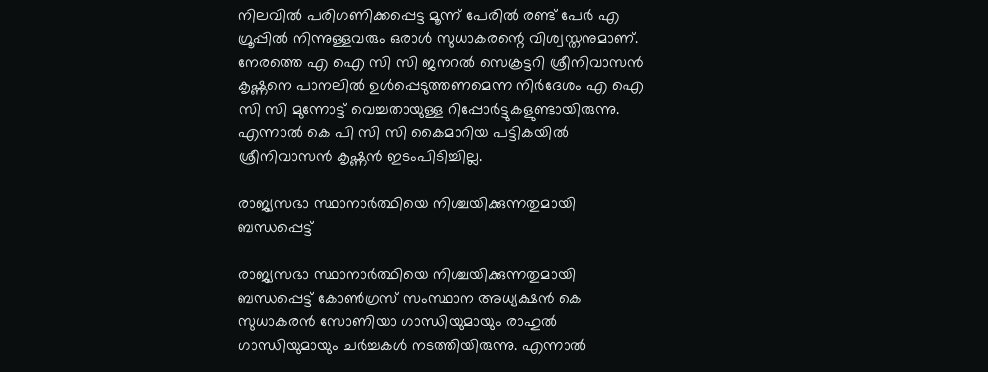നിലവില്‍ പരിഗണിക്കപ്പെട്ട മൂന്ന് പേരിൽ രണ്ട് പേർ എ ഗ്രൂപ്പിൽ നിന്നുള്ളവരും ഒരാള്‍ സുധാകരന്റെ വിശ്വസ്തനുമാണ്. നേരത്തെ എ ഐ സി സി ജനറല്‍ സെക്രട്ടറി ശ്രീനിവാസന്‍ കൃഷ്ണനെ പാനലില്‍ ഉള്‍പ്പെടുത്തണമെന്ന നിർദേശം എ ഐ സി സി മുന്നോട്ട് വെച്ചതായുള്ള റിപ്പോർട്ടുകളുണ്ടായിരുന്നു. എന്നാല്‍ കെ പി സി സി കൈമാറിയ പട്ടികയില്‍ ശ്രീനിവാസന്‍ കൃഷ്ണന്‍ ഇടംപിടിച്ചില്ല.

രാജ്യസഭാ സ്ഥാനാർത്ഥിയെ നിശ്ചയിക്കുന്നതുമായി ബന്ധപ്പെട്ട്

രാജ്യസഭാ സ്ഥാനാർത്ഥിയെ നിശ്ചയിക്കുന്നതുമായി ബന്ധപ്പെട്ട് കോൺഗ്രസ് സംസ്ഥാന അധ്യക്ഷൻ കെ സുധാകരൻ സോണിയാ ഗാന്ധിയുമായും രാഹുൽ ഗാന്ധിയുമായും ചർച്ചകൾ നടത്തിയിരുന്നു. എന്നാല്‍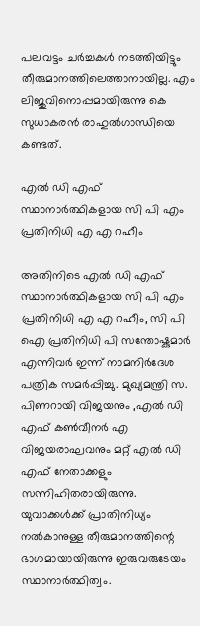പലവട്ടം ചർച്ചകള്‍ നടത്തിയിട്ടും തീരുമാനത്തിലെത്താനായില്ല. എം ലിജുവിനൊപ്പമായിരുന്നു കെ സുധാകരൻ രാഹുൽഗാന്ധിയെ കണ്ടത്.

എല്‍ ഡി എഫ് സ്ഥാനാർത്ഥികളായ സി പി എം പ്രതിനിധി എ എ റഹീം

അതിനിടെ എല്‍ ഡി എഫ് സ്ഥാനാർത്ഥികളായ സി പി എം പ്രതിനിധി എ എ റഹീം, സി പി ഐ പ്രതിനിധി പി സന്തോഷ്കുമാർ എന്നിവർ ഇന്ന് നാമനിർദേശ പത്രിക സമർപ്പിച്ചു. മുഖ്യമന്ത്രി സ. പിണറായി വിജയനും ,എൽ ഡി എഫ് കൺവീനർ എ വിജയരാഘവനും മറ്റ് എൽ ഡി എഫ് നേതാക്കളും സന്നിഹിതരായിരുന്നു. യുവാക്കൾക്ക് പ്രാതിനിധ്യം നൽകാനുള്ള തീരുമാനത്തിന്റെ ഭാഗമായായിരുന്നു ഇരുവരുടേയം സ്ഥാനാർത്ഥിത്വം.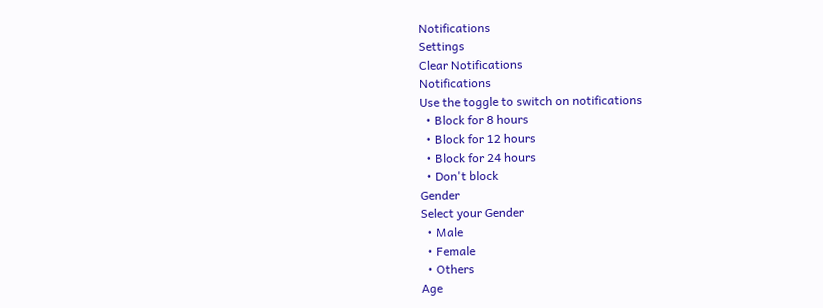Notifications
Settings
Clear Notifications
Notifications
Use the toggle to switch on notifications
  • Block for 8 hours
  • Block for 12 hours
  • Block for 24 hours
  • Don't block
Gender
Select your Gender
  • Male
  • Female
  • Others
Age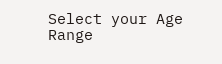Select your Age Range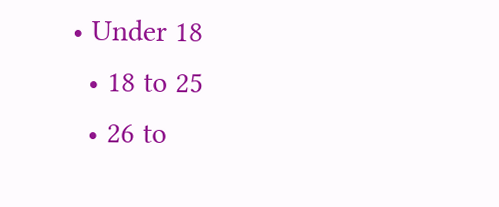• Under 18
  • 18 to 25
  • 26 to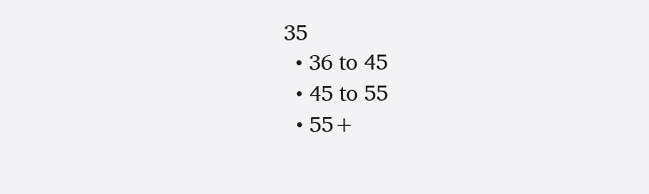35
  • 36 to 45
  • 45 to 55
  • 55+